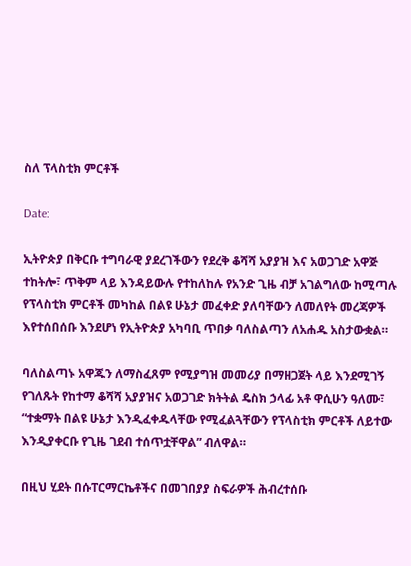ስለ ፕላስቲክ ምርቶች

Date:

ኢትዮጵያ በቅርቡ ተግባራዊ ያደረገችውን የደረቅ ቆሻሻ አያያዝ እና አወጋገድ አዋጅ ተከትሎ፣ ጥቅም ላይ እንዳይውሉ የተከለከሉ የአንድ ጊዜ ብቻ አገልግለው ከሚጣሉ የፕላስቲክ ምርቶች መካከል በልዩ ሁኔታ መፈቀድ ያለባቸውን ለመለየት መረጃዎች እየተሰበሰቡ እንደሆነ የኢትዮጵያ አካባቢ ጥበቃ ባለስልጣን ለአሐዱ አስታውቋል።

ባለስልጣኑ አዋጁን ለማስፈጸም የሚያግዝ መመሪያ በማዘጋጀት ላይ እንደሚገኝ የገለጹት የከተማ ቆሻሻ አያያዝና አወጋገድ ክትትል ዴስክ ኃላፊ አቶ ዋሲሁን ዓለሙ፣ “ተቋማት በልዩ ሁኔታ እንዲፈቀዱላቸው የሚፈልጓቸውን የፕላስቲክ ምርቶች ለይተው እንዲያቀርቡ የጊዜ ገደብ ተሰጥቷቸዋል” ብለዋል።

በዚህ ሂደት በሱፐርማርኬቶችና በመገበያያ ስፍራዎች ሕብረተሰቡ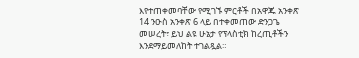እየተጠቀመባቸው የሚገኙ ምርቶች በአዋጁ አንቀጽ 14 ንዑስ አንቀጽ 6 ላይ በተቀመጠው ድንጋጌ መሠረት፣ ይህ ልዩ ሁኔታ የፕላስቲክ ከረጢቶችን እንደማይመለከት ተገልጿል።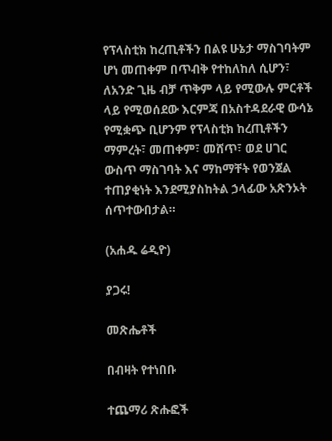የፕላስቲክ ከረጢቶችን በልዩ ሁኔታ ማስገባትም ሆነ መጠቀም በጥብቅ የተከለከለ ሲሆን፣ ለአንድ ጊዜ ብቻ ጥቅም ላይ የሚውሉ ምርቶች ላይ የሚወሰደው እርምጃ በአስተዳደራዊ ውሳኔ የሚቋጭ ቢሆንም የፕላስቲክ ከረጢቶችን ማምረት፣ መጠቀም፣ መሸጥ፣ ወደ ሀገር ውስጥ ማስገባት እና ማከማቸት የወንጀል ተጠያቂነት እንደሚያስከትል ኃላፊው አጽንኦት ሰጥተውበታል።

(አሐዱ ሬዲዮ)

ያጋሩ!

መጽሔቶች

በብዛት የተነበቡ

ተጨማሪ ጽሑፎች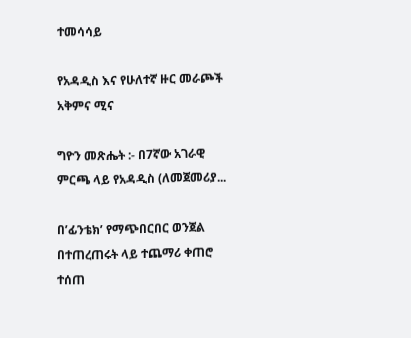ተመሳሳይ

የአዳዲስ እና የሁለተኛ ዙር መራጮች አቅምና ሚና

ግዮን መጽሔት :- በ7ኛው አገራዊ ምርጫ ላይ የአዳዲስ (ለመጀመሪያ...

በ’ፊንቴክ’ የማጭበርበር ወንጀል በተጠረጠሩት ላይ ተጨማሪ ቀጠሮ ተሰጠ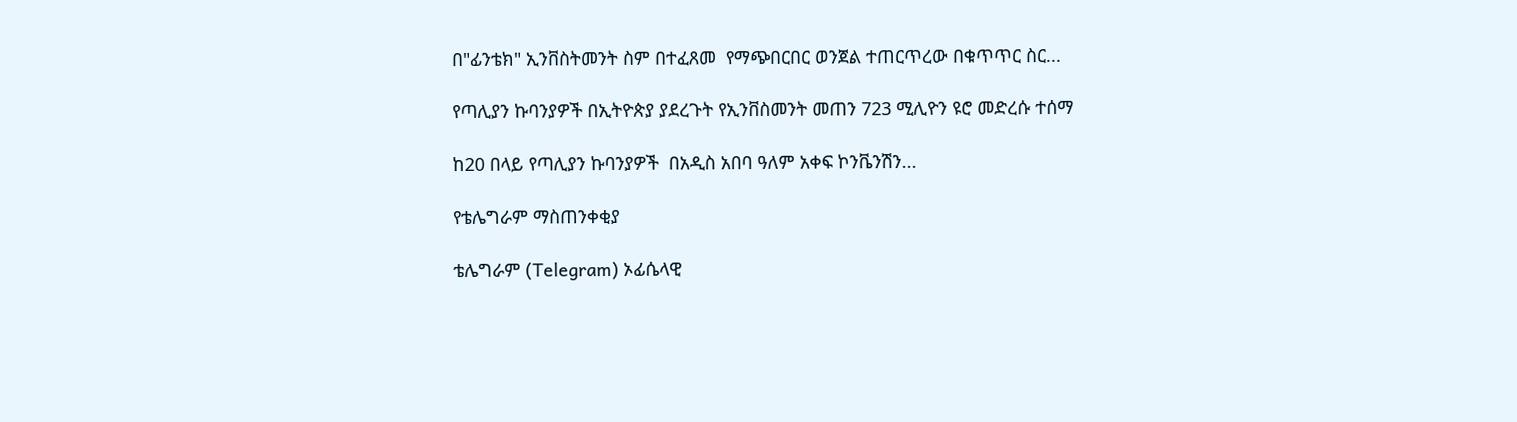በ"ፊንቴክ" ኢንቨስትመንት ስም በተፈጸመ  የማጭበርበር ወንጀል ተጠርጥረው በቁጥጥር ስር...

የጣሊያን ኩባንያዎች በኢትዮጵያ ያደረጉት የኢንቨስመንት መጠን 723 ሚሊዮን ዩሮ መድረሱ ተሰማ

ከ20 በላይ የጣሊያን ኩባንያዎች  በአዲስ አበባ ዓለም አቀፍ ኮንቬንሽን...

የቴሌግራም ማስጠንቀቂያ

ቴሌግራም (Telegram) ኦፊሴላዊ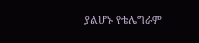ያልሆኑ የቴሌግራም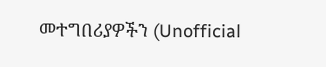መተግበሪያዎችን (Unofficial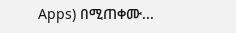Apps) በሚጠቀሙ...